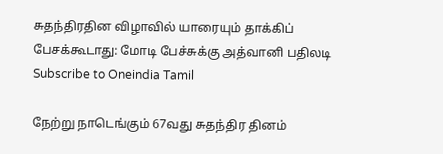சுதந்திரதின விழாவில் யாரையும் தாக்கிப் பேசக்கூடாது: மோடி பேச்சுக்கு அத்வானி பதிலடி
Subscribe to Oneindia Tamil

நேற்று நாடெங்கும் 67வது சுதந்திர தினம்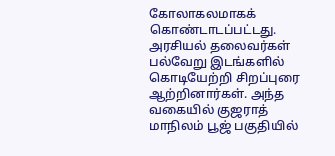கோலாகலமாகக் கொண்டாடப்பட்டது. அரசியல் தலைவர்கள் பல்வேறு இடங்களில் கொடியேற்றி சிறப்புரை ஆற்றினார்கள். அந்த வகையில் குஜராத் மாநிலம் பூஜ் பகுதியில்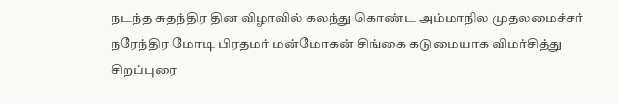நடந்த சுதந்திர தின விழாவில் கலந்து கொண்ட அம்மாநில முதலமைச்சர் நரேந்திர மோடி பிரதமர் மன்மோகன் சிங்கை கடுமையாக விமர்சித்து சிறப்புரை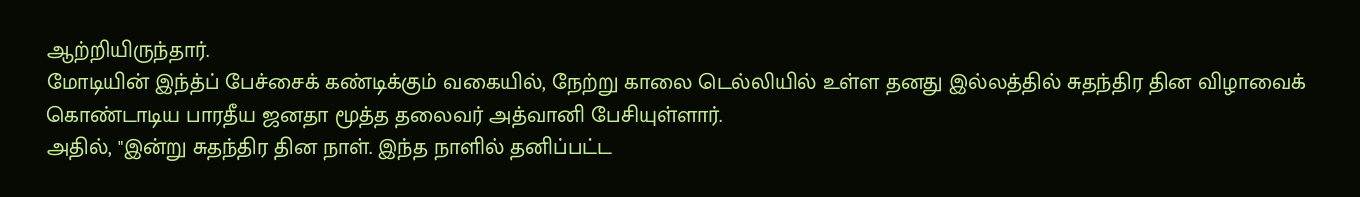ஆற்றியிருந்தார்.
மோடியின் இந்த்ப் பேச்சைக் கண்டிக்கும் வகையில், நேற்று காலை டெல்லியில் உள்ள தனது இல்லத்தில் சுதந்திர தின விழாவைக் கொண்டாடிய பாரதீய ஜனதா மூத்த தலைவர் அத்வானி பேசியுள்ளார்.
அதில், "இன்று சுதந்திர தின நாள். இந்த நாளில் தனிப்பட்ட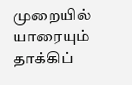முறையில் யாரையும் தாக்கிப்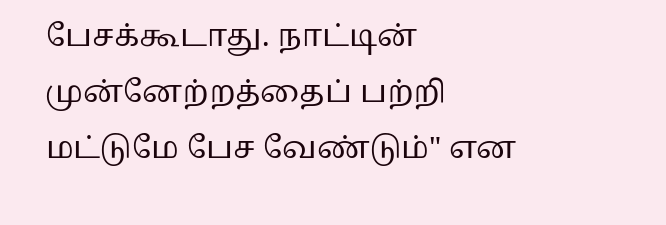பேசக்கூடாது. நாட்டின் முன்னேற்றத்தைப் பற்றி மட்டுமே பேச வேண்டும்" என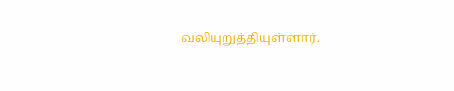வலியுறுத்தியுள்ளார்.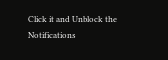Click it and Unblock the Notifications